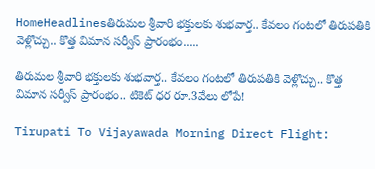HomeHeadlinesతిరుమల శ్రీవారి భక్తులకు శుభవార్త.. కేవలం గంటలో తిరుపతికి వెళ్లొచ్చు.. కొత్త విమాన సర్వీస్ ప్రారంభం.....

తిరుమల శ్రీవారి భక్తులకు శుభవార్త.. కేవలం గంటలో తిరుపతికి వెళ్లొచ్చు.. కొత్త విమాన సర్వీస్ ప్రారంభం.. టికెట్ ధర రూ.3వేలు లోపే!

Tirupati To Vijayawada Morning Direct Flight: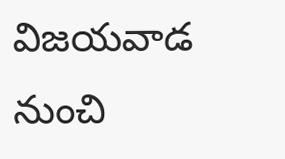విజయవాడ నుంచి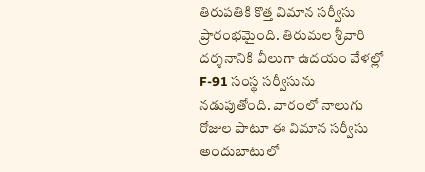తిరుపతికి కొత్త విమాన సర్వీసు ప్రారంభమైంది. తిరుమల శ్రీవారి దర్శనానికి వీలుగా ఉదయం వేళల్లో F-91 సంస్థ సర్వీసును నడుపుతోంది. వారంలో నాలుగు రోజుల పాటూ ఈ విమాన సర్వీసు అందుబాటులో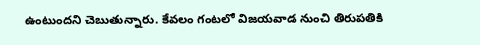ఉంటుందని చెబుతున్నారు. కేవలం గంటలో విజయవాడ నుంచి తిరుపతికి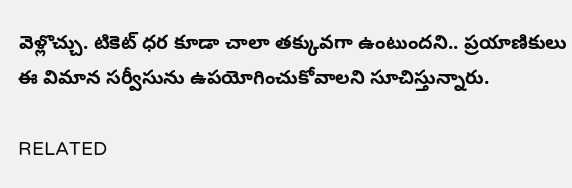వెళ్లొచ్చు. టికెట్ ధర కూడా చాలా తక్కువగా ఉంటుందని.. ప్రయాణికులు ఈ విమాన సర్వీసును ఉపయోగించుకోవాలని సూచిస్తున్నారు.

RELATED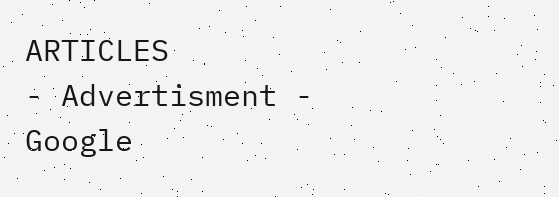ARTICLES
- Advertisment -
Google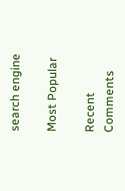search engine

Most Popular

Recent Comments